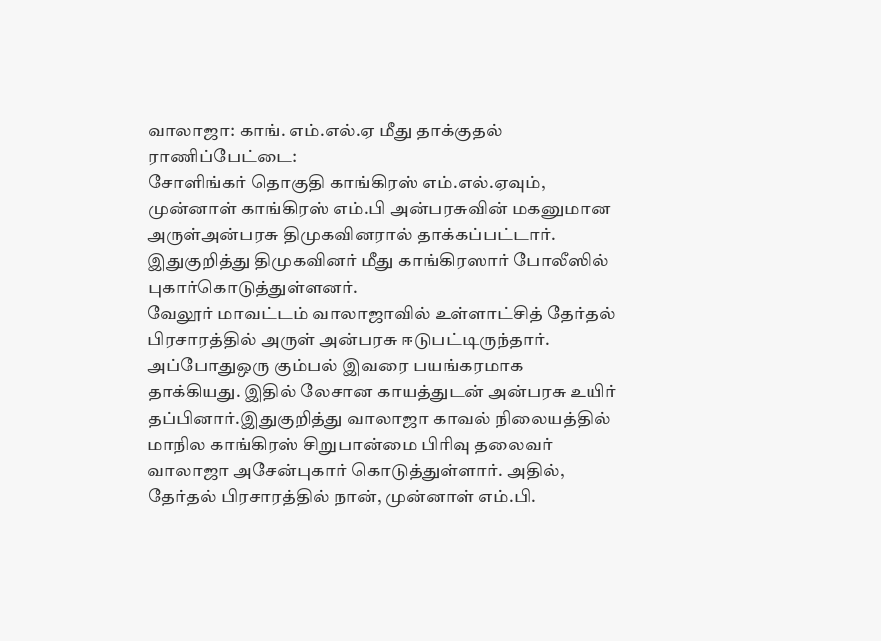வாலாஜா: காங். எம்.எல்.ஏ மீது தாக்குதல்
ராணிப்பேட்டை:
சோளிங்கர் தொகுதி காங்கிரஸ் எம்.எல்.ஏவும், முன்னாள் காங்கிரஸ் எம்.பி அன்பரசுவின் மகனுமான அருள்அன்பரசு திமுகவினரால் தாக்கப்பட்டார். இதுகுறித்து திமுகவினர் மீது காங்கிரஸார் போலீஸில் புகார்கொடுத்துள்ளனர்.
வேலூர் மாவட்டம் வாலாஜாவில் உள்ளாட்சித் தேர்தல் பிரசாரத்தில் அருள் அன்பரசு ஈடுபட்டிருந்தார். அப்போதுஒரு கும்பல் இவரை பயங்கரமாக தாக்கியது. இதில் லேசான காயத்துடன் அன்பரசு உயிர் தப்பினார்.இதுகுறித்து வாலாஜா காவல் நிலையத்தில் மாநில காங்கிரஸ் சிறுபான்மை பிரிவு தலைவர் வாலாஜா அசேன்புகார் கொடுத்துள்ளார். அதில், தேர்தல் பிரசாரத்தில் நான், முன்னாள் எம்.பி.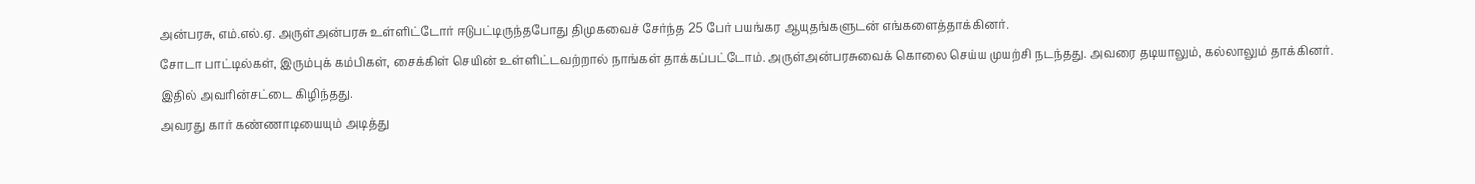அன்பரசு, எம்.எல்.ஏ. அருள்அன்பரசு உள்ளிட்டோர் ஈடுபட்டிருந்தபோது திமுகவைச் சேர்ந்த 25 பேர் பயங்கர ஆயுதங்களுடன் எங்களைத்தாக்கினர்.
சோடா பாட்டில்கள், இரும்புக் கம்பிகள், சைக்கிள் செயின் உள்ளிட்டவற்றால் நாங்கள் தாக்கப்பட்டோம். அருள்அன்பரசுவைக் கொலை செய்ய முயற்சி நடந்தது. அவரை தடியாலும், கல்லாலும் தாக்கினர். இதில் அவரின்சட்டை கிழிந்தது.
அவரது கார் கண்ணாடியையும் அடித்து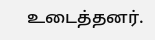உடைத்தனர்.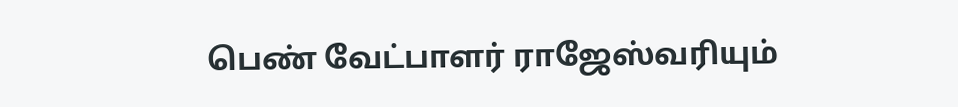பெண் வேட்பாளர் ராஜேஸ்வரியும்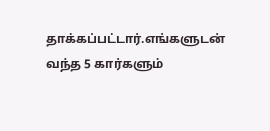தாக்கப்பட்டார்.எங்களுடன் வந்த 5 கார்களும்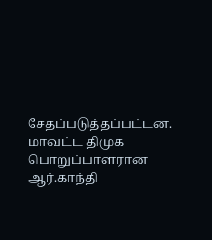சேதப்படுத்தப்பட்டன.
மாவட்ட திமுக பொறுப்பாளரான ஆர்.காந்தி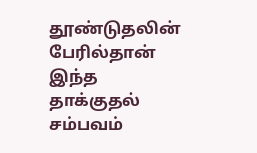தூண்டுதலின் பேரில்தான் இந்த தாக்குதல் சம்பவம்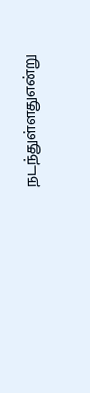நடந்துள்ளதுஎன்று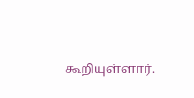கூறியுள்ளார்.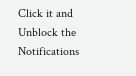Click it and Unblock the Notifications